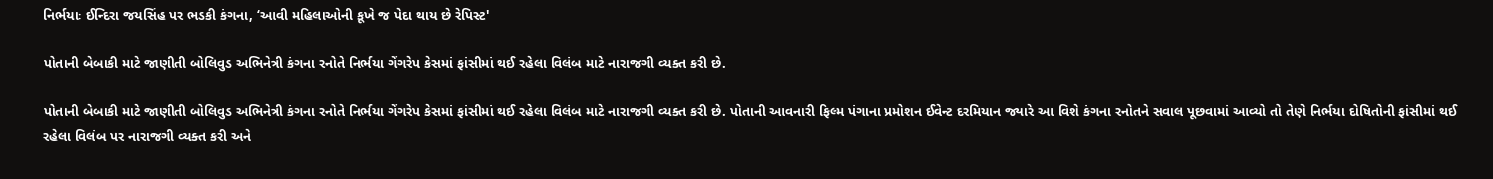નિર્ભયાઃ ઈન્દિરા જયસિંહ પર ભડકી કંગના, ‘આવી મહિલાઓની કૂખે જ પેદા થાય છે રેપિસ્ટ'

પોતાની બેબાકી માટે જાણીતી બોલિવુડ અભિનેત્રી કંગના રનોતે નિર્ભયા ગેંગરેપ કેસમાં ફાંસીમાં થઈ રહેલા વિલંબ માટે નારાજગી વ્યક્ત કરી છે.

પોતાની બેબાકી માટે જાણીતી બોલિવુડ અભિનેત્રી કંગના રનોતે નિર્ભયા ગેંગરેપ કેસમાં ફાંસીમાં થઈ રહેલા વિલંબ માટે નારાજગી વ્યક્ત કરી છે. પોતાની આવનારી ફિલ્મ પંગાના પ્રમોશન ઈવેન્ટ દરમિયાન જ્યારે આ વિશે કંગના રનોતને સવાલ પૂછવામાં આવ્યો તો તેણે નિર્ભયા દોષિતોની ફાંસીમાં થઈ રહેલા વિલંબ પર નારાજગી વ્યક્ત કરી અને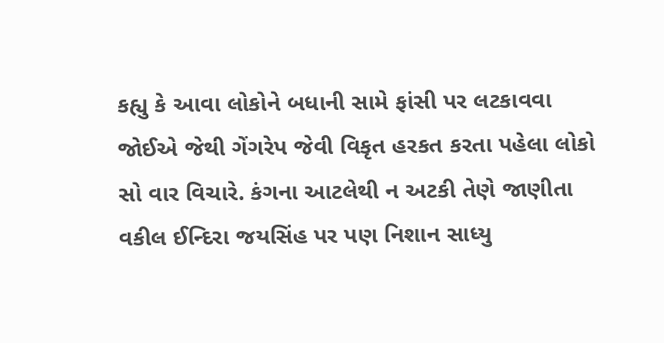કહ્યુ કે આવા લોકોને બધાની સામે ફાંસી પર લટકાવવા જોઈએ જેથી ગેંગરેપ જેવી વિકૃત હરકત કરતા પહેલા લોકો સો વાર વિચારે. કંગના આટલેથી ન અટકી તેણે જાણીતા વકીલ ઈન્દિરા જયસિંહ પર પણ નિશાન સાધ્યુ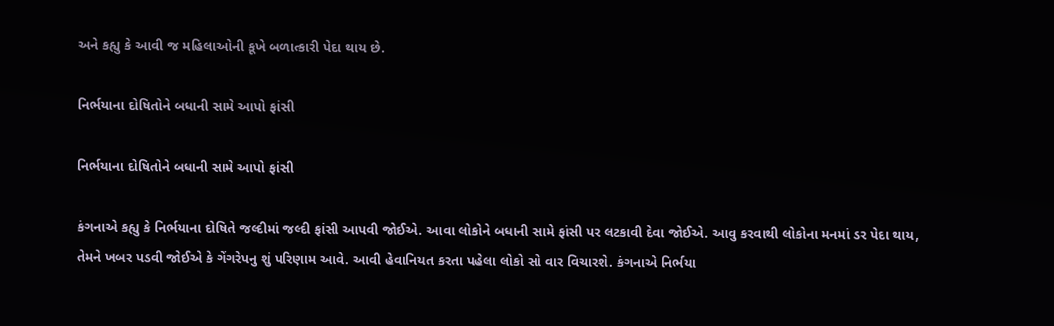અને કહ્યુ કે આવી જ મહિલાઓની કૂખે બળાત્કારી પેદા થાય છે.

નિર્ભયાના દોષિતોને બધાની સામે આપો ફાંસી

નિર્ભયાના દોષિતોને બધાની સામે આપો ફાંસી

કંગનાએ કહ્યુ કે નિર્ભયાના દોષિતે જલ્દીમાં જલ્દી ફાંસી આપવી જોઈએ. આવા લોકોને બધાની સામે ફાંસી પર લટકાવી દેવા જોઈએ. આવુ કરવાથી લોકોના મનમાં ડર પેદા થાય, તેમને ખબર પડવી જોઈએ કે ગેંગરેપનુ શું પરિણામ આવે. આવી હેવાનિયત કરતા પહેલા લોકો સો વાર વિચારશે. કંગનાએ નિર્ભયા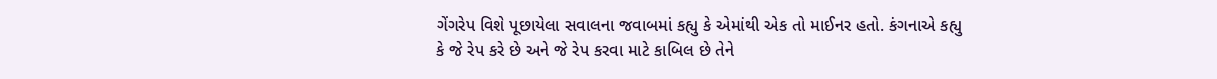ગેંગરેપ વિશે પૂછાયેલા સવાલના જવાબમાં કહ્યુ કે એમાંથી એક તો માઈનર હતો. કંગનાએ કહ્યુ કે જે રેપ કરે છે અને જે રેપ કરવા માટે કાબિલ છે તેને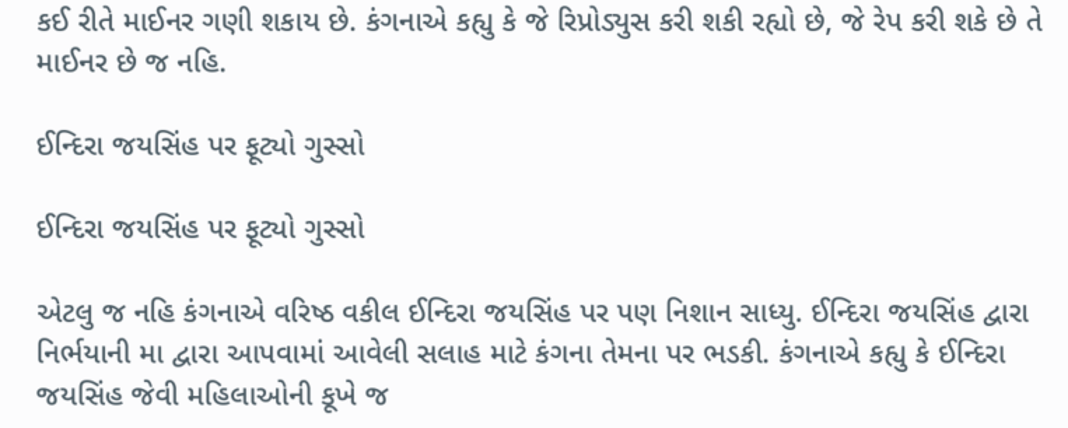કઈ રીતે માઈનર ગણી શકાય છે. કંગનાએ કહ્યુ કે જે રિપ્રોડ્યુસ કરી શકી રહ્યો છે, જે રેપ કરી શકે છે તે માઈનર છે જ નહિ.

ઈન્દિરા જયસિંહ પર ફૂટ્યો ગુસ્સો

ઈન્દિરા જયસિંહ પર ફૂટ્યો ગુસ્સો

એટલુ જ નહિ કંગનાએ વરિષ્ઠ વકીલ ઈન્દિરા જયસિંહ પર પણ નિશાન સાધ્યુ. ઈન્દિરા જયસિંહ દ્વારા નિર્ભયાની મા દ્વારા આપવામાં આવેલી સલાહ માટે કંગના તેમના પર ભડકી. કંગનાએ કહ્યુ કે ઈન્દિરા જયસિંહ જેવી મહિલાઓની કૂખે જ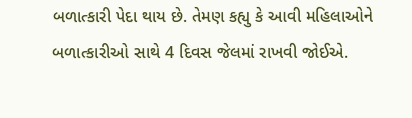બળાત્કારી પેદા થાય છે. તેમણ કહ્યુ કે આવી મહિલાઓને બળાત્કારીઓ સાથે 4 દિવસ જેલમાં રાખવી જોઈએ.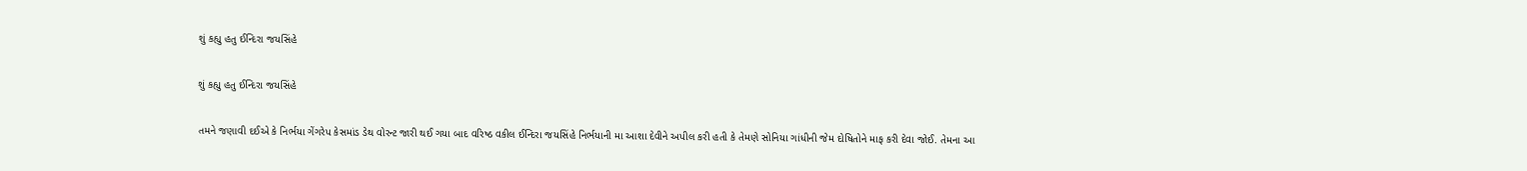શું કહ્યુ હતુ ઈન્દિરા જયસિંહે

શું કહ્યુ હતુ ઈન્દિરા જયસિંહે

તમને જણાવી દઈએ કે નિર્ભયા ગેંગરેપ કેસમાંડ ડેથ વોરન્ટ જારી થઈ ગયા બાદ વરિષ્ઠ વકીલ ઈન્દિરા જયસિંહે નિર્ભયાની મા આશા દેવીને અપીલ કરી હતી કે તેમણે સોનિયા ગાંધીની જેમ દોષિતોને માફ કરી દેવા જોઈ. તેમના આ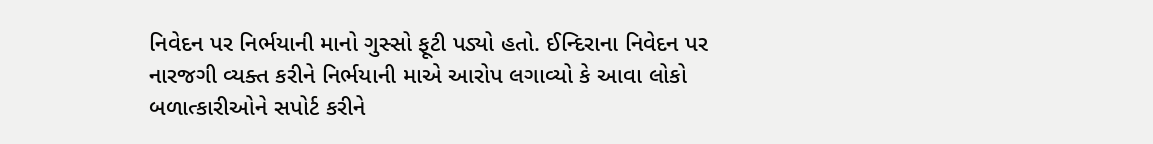નિવેદન પર નિર્ભયાની માનો ગુસ્સો ફૂટી પડ્યો હતો. ઈન્દિરાના નિવેદન પર નારજગી વ્યક્ત કરીને નિર્ભયાની માએ આરોપ લગાવ્યો કે આવા લોકો બળાત્કારીઓને સપોર્ટ કરીને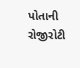પોતાની રોજીરોટી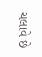ચલાવે છે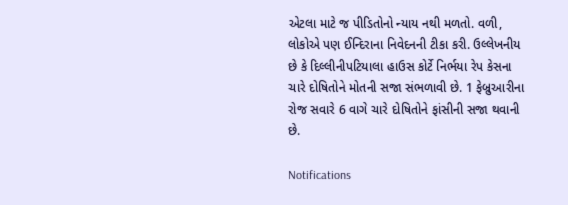એટલા માટે જ પીડિતોનો ન્યાય નથી મળતો. વળી, લોકોએ પણ ઈન્દિરાના નિવેદનની ટીકા કરી. ઉલ્લેખનીય છે કે દિલ્લીનીપટિયાલા હાઉસ કોર્ટે નિર્ભયા રેપ કેસના ચારે દોષિતોને મોતની સજા સંભળાવી છે. 1 ફેબ્રુઆરીના રોજ સવારે 6 વાગે ચારે દોષિતોને ફાંસીની સજા થવાની છે.

Notifications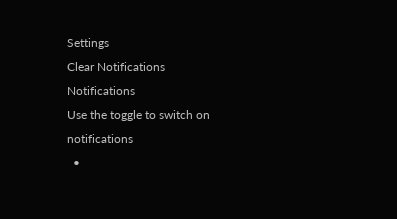Settings
Clear Notifications
Notifications
Use the toggle to switch on notifications
  •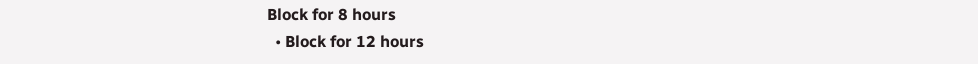Block for 8 hours
  • Block for 12 hours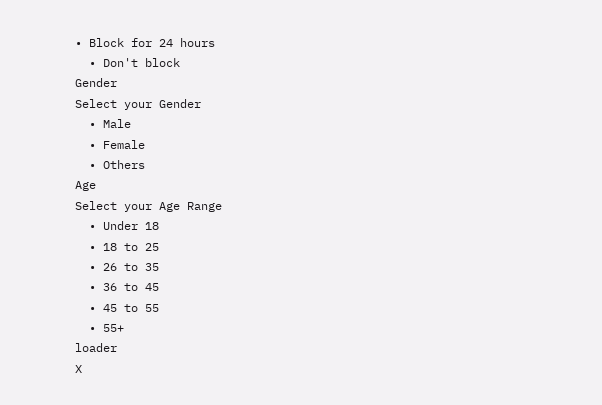• Block for 24 hours
  • Don't block
Gender
Select your Gender
  • Male
  • Female
  • Others
Age
Select your Age Range
  • Under 18
  • 18 to 25
  • 26 to 35
  • 36 to 45
  • 45 to 55
  • 55+
loader
X